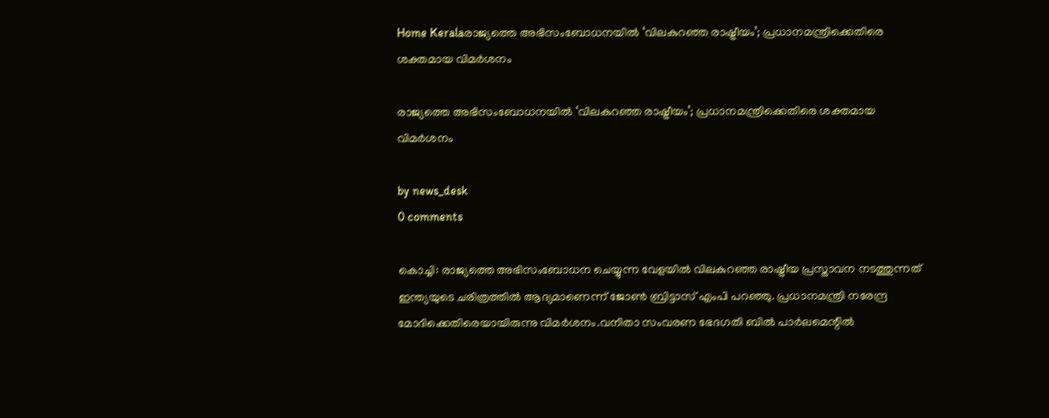Home Keralaരാജ്യത്തെ അഭിസംബോധനയില്‍ ‘വിലകുറഞ്ഞ രാഷ്ട്രീയം’; പ്രധാനമന്ത്രിക്കെതിരെ ശക്തമായ വിമര്‍ശനം

രാജ്യത്തെ അഭിസംബോധനയില്‍ ‘വിലകുറഞ്ഞ രാഷ്ട്രീയം’; പ്രധാനമന്ത്രിക്കെതിരെ ശക്തമായ വിമര്‍ശനം

by news_desk
0 comments

കൊച്ചി: രാജ്യത്തെ അഭിസംബോധന ചെയ്യുന്ന വേളയില്‍ വിലകുറഞ്ഞ രാഷ്ട്രീയ പ്രസ്താവന നടത്തുന്നത് ഇന്ത്യയുടെ ചരിത്രത്തില്‍ ആദ്യമാണെന്ന് ജോണ്‍ ബ്രിട്ടാസ് എംപി പറഞ്ഞു. പ്രധാനമന്ത്രി നരേന്ദ്ര മോദിക്കെതിരെയായിരുന്നു വിമര്‍ശനം.വനിതാ സംവരണ ഭേദഗതി ബില്‍ പാര്‍ലമെന്റില്‍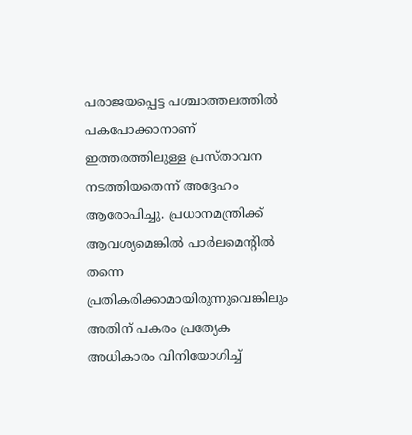പരാജയപ്പെട്ട പശ്ചാത്തലത്തില്‍ പകപോക്കാനാണ് ഇത്തരത്തിലുള്ള പ്രസ്താവന നടത്തിയതെന്ന് അദ്ദേഹം ആരോപിച്ചു. പ്രധാനമന്ത്രിക്ക് ആവശ്യമെങ്കില്‍ പാര്‍ലമെന്റില്‍ തന്നെ പ്രതികരിക്കാമായിരുന്നുവെങ്കിലും അതിന് പകരം പ്രത്യേക അധികാരം വിനിയോഗിച്ച്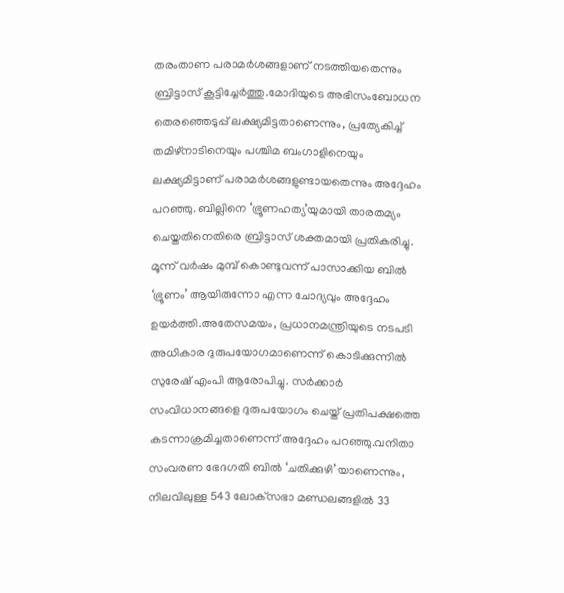തരംതാണ പരാമര്‍ശങ്ങളാണ് നടത്തിയതെന്നും ബ്രിട്ടാസ് കൂട്ടിച്ചേര്‍ത്തു.മോദിയുടെ അഭിസംബോധന തെരഞ്ഞെടുപ്പ് ലക്ഷ്യമിട്ടതാണെന്നും, പ്രത്യേകിച്ച് തമിഴ്‌നാടിനെയും പശ്ചിമ ബംഗാളിനെയും ലക്ഷ്യമിട്ടാണ് പരാമര്‍ശങ്ങളുണ്ടായതെന്നും അദ്ദേഹം പറഞ്ഞു. ബില്ലിനെ ‘ഭ്രൂണഹത്യ’യുമായി താരതമ്യം ചെയ്തതിനെതിരെ ബ്രിട്ടാസ് ശക്തമായി പ്രതികരിച്ചു. മൂന്ന് വര്‍ഷം മുമ്പ് കൊണ്ടുവന്ന് പാസാക്കിയ ബില്‍ ‘ഭ്രൂണം’ ആയിരുന്നോ എന്ന ചോദ്യവും അദ്ദേഹം ഉയര്‍ത്തി.അതേസമയം, പ്രധാനമന്ത്രിയുടെ നടപടി അധികാര ദുരുപയോഗമാണെന്ന് കൊടിക്കുന്നില്‍ സുരേഷ് എംപി ആരോപിച്ചു. സര്‍ക്കാര്‍ സംവിധാനങ്ങളെ ദുരുപയോഗം ചെയ്ത് പ്രതിപക്ഷത്തെ കടന്നാക്രമിച്ചതാണെന്ന് അദ്ദേഹം പറഞ്ഞു.വനിതാ സംവരണ ഭേദഗതി ബില്‍ ‘ചതിക്കുഴി’യാണെന്നും, നിലവിലുള്ള 543 ലോക്‌സഭാ മണ്ഡലങ്ങളില്‍ 33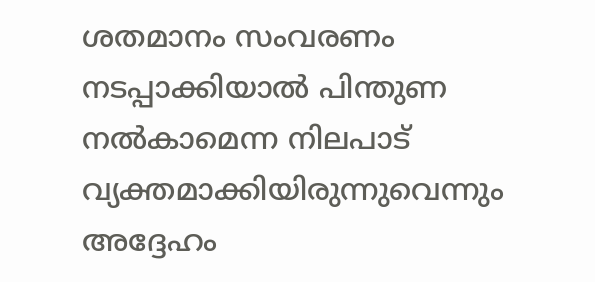ശതമാനം സംവരണം നടപ്പാക്കിയാല്‍ പിന്തുണ നല്‍കാമെന്ന നിലപാട് വ്യക്തമാക്കിയിരുന്നുവെന്നും അദ്ദേഹം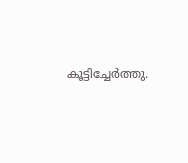കൂട്ടിച്ചേര്‍ത്തു.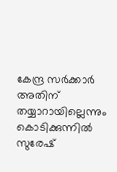കേന്ദ്ര സര്‍ക്കാര്‍ അതിന് തയ്യാറായില്ലെന്നും കൊടിക്കുന്നില്‍ സുരേഷ്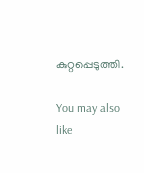കുറ്റപ്പെടുത്തി.

You may also like